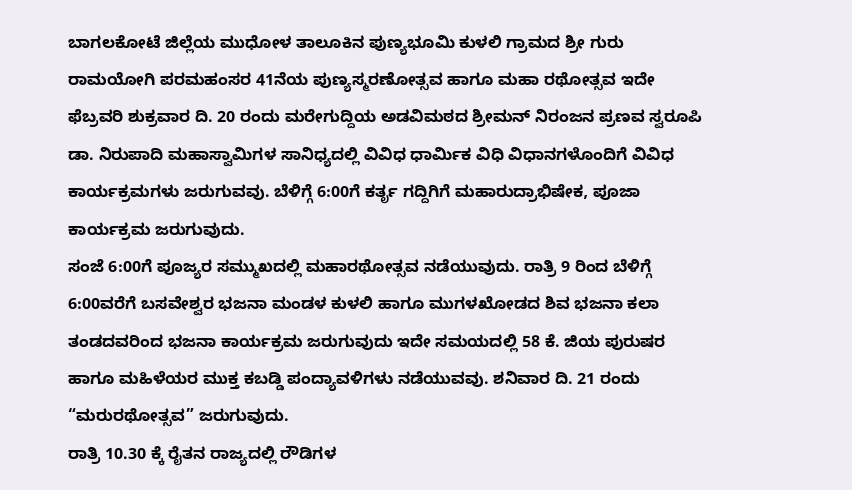ಬಾಗಲಕೋಟೆ ಜಿಲ್ಲೆಯ ಮುಧೋಳ ತಾಲೂಕಿನ ಪುಣ್ಯಭೂಮಿ ಕುಳಲಿ ಗ್ರಾಮದ ಶ್ರೀ ಗುರು ರಾಮಯೋಗಿ ಪರಮಹಂಸರ 41ನೆಯ ಪುಣ್ಯಸ್ಮರಣೋತ್ಸವ ಹಾಗೂ ಮಹಾ ರಥೋತ್ಸವ ಇದೇ ಫೆಬ್ರವರಿ ಶುಕ್ರವಾರ ದಿ. 20 ರಂದು ಮರೇಗುದ್ದಿಯ ಅಡವಿಮಠದ ಶ್ರೀಮನ್ ನಿರಂಜನ ಪ್ರಣವ ಸ್ವರೂಪಿ ಡಾ. ನಿರುಪಾದಿ ಮಹಾಸ್ವಾಮಿಗಳ ಸಾನಿಧ್ಯದಲ್ಲಿ ವಿವಿಧ ಧಾರ್ಮಿಕ ವಿಧಿ ವಿಧಾನಗಳೊಂದಿಗೆ ವಿವಿಧ ಕಾರ್ಯಕ್ರಮಗಳು ಜರುಗುವವು. ಬೆಳಿಗ್ಗೆ 6:00ಗೆ ಕರ್ತೃ ಗದ್ದಿಗಿಗೆ ಮಹಾರುದ್ರಾಭಿಷೇಕ, ಪೂಜಾ ಕಾರ್ಯಕ್ರಮ ಜರುಗುವುದು.
ಸಂಜೆ 6:00ಗೆ ಪೂಜ್ಯರ ಸಮ್ಮುಖದಲ್ಲಿ ಮಹಾರಥೋತ್ಸವ ನಡೆಯುವುದು. ರಾತ್ರಿ 9 ರಿಂದ ಬೆಳಿಗ್ಗೆ 6:00ವರೆಗೆ ಬಸವೇಶ್ವರ ಭಜನಾ ಮಂಡಳ ಕುಳಲಿ ಹಾಗೂ ಮುಗಳಖೋಡದ ಶಿವ ಭಜನಾ ಕಲಾ ತಂಡದವರಿಂದ ಭಜನಾ ಕಾರ್ಯಕ್ರಮ ಜರುಗುವುದು ಇದೇ ಸಮಯದಲ್ಲಿ 58 ಕೆ. ಜಿಯ ಪುರುಷರ ಹಾಗೂ ಮಹಿಳೆಯರ ಮುಕ್ತ ಕಬಡ್ಡಿ ಪಂದ್ಯಾವಳಿಗಳು ನಡೆಯುವವು. ಶನಿವಾರ ದಿ. 21 ರಂದು “ಮರುರಥೋತ್ಸವ” ಜರುಗುವುದು.
ರಾತ್ರಿ 10.30 ಕ್ಕೆ ರೈತನ ರಾಜ್ಯದಲ್ಲಿ ರೌಡಿಗಳ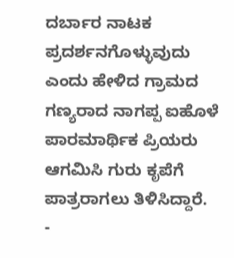ದರ್ಬಾರ ನಾಟಕ ಪ್ರದರ್ಶನಗೊಳ್ಳುವುದು ಎಂದು ಹೇಳಿದ ಗ್ರಾಮದ ಗಣ್ಯರಾದ ನಾಗಪ್ಪ ಐಹೊಳೆ ಪಾರಮಾರ್ಥಿಕ ಪ್ರಿಯರು ಆಗಮಿಸಿ ಗುರು ಕೃಪೆಗೆ ಪಾತ್ರರಾಗಲು ತಿಳಿಸಿದ್ದಾರೆ.
-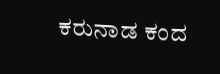ಕರುನಾಡ ಕಂದ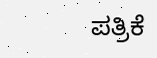ಪತ್ರಿಕೆ